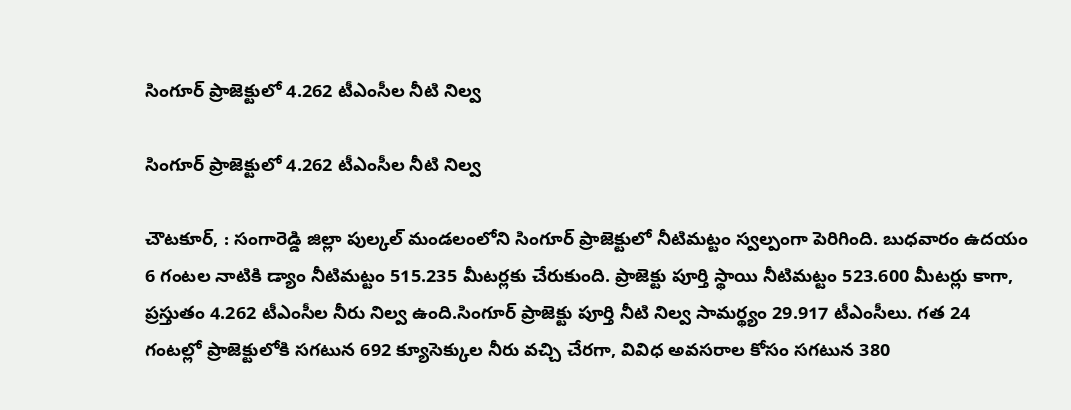సింగూర్ ప్రాజెక్టులో 4.262 టీఎంసీల నీటి నిల్వ

సింగూర్ ప్రాజెక్టులో 4.262 టీఎంసీల నీటి నిల్వ

చౌటకూర్, : సంగారెడ్డి జిల్లా పుల్కల్ మండలంలోని సింగూర్ ప్రాజెక్టులో నీటిమట్టం స్వల్పంగా పెరిగింది. బుధవారం ఉదయం 6 గంటల నాటికి డ్యాం నీటిమట్టం 515.235 మీటర్లకు చేరుకుంది. ప్రాజెక్టు పూర్తి స్థాయి నీటిమట్టం 523.600 మీటర్లు కాగా, ప్రస్తుతం 4.262 టీఎంసీల నీరు నిల్వ ఉంది.సింగూర్ ప్రాజెక్టు పూర్తి నీటి నిల్వ సామర్థ్యం 29.917 టీఎంసీలు. గత 24 గంటల్లో ప్రాజెక్టులోకి సగటున 692 క్యూసెక్కుల నీరు వచ్చి చేరగా, వివిధ అవసరాల కోసం సగటున 380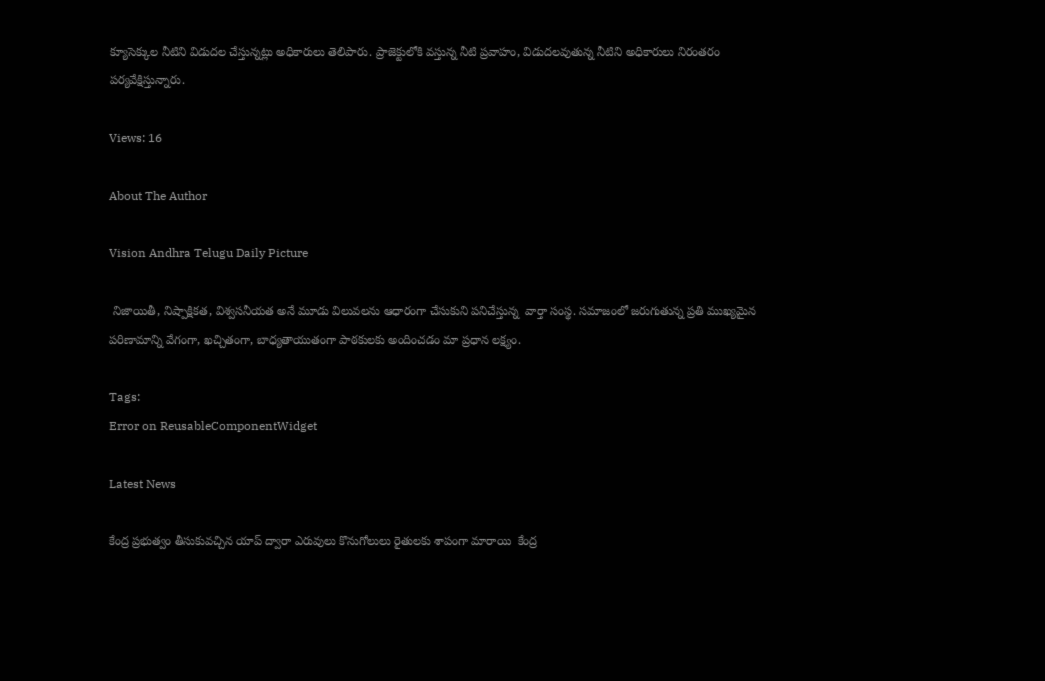క్యూసెక్కుల నీటిని విడుదల చేస్తున్నట్లు అధికారులు తెలిపారు. ప్రాజెక్టులోకి వస్తున్న నీటి ప్రవాహం, విడుదలవుతున్న నీటిని అధికారులు నిరంతరం పర్యవేక్షిస్తున్నారు.

Views: 16

About The Author

Vision Andhra Telugu Daily Picture

 నిజాయితీ, నిష్పాక్షికత, విశ్వసనీయత అనే మూడు విలువలను ఆధారంగా చేసుకుని పనిచేస్తున్న  వార్తా సంస్థ. సమాజంలో జరుగుతున్న ప్రతి ముఖ్యమైన పరిణామాన్ని వేగంగా, ఖచ్చితంగా, బాధ్యతాయుతంగా పాఠకులకు అందించడం మా ప్రధాన లక్ష్యం.

Tags:
Error on ReusableComponentWidget

Latest News

కేంద్ర ప్రభుత్వం తీసుకువచ్చిన యాప్ ద్వారా ఎరువులు కొనుగోలులు రైతులకు శాపంగా మారాయి  కేంద్ర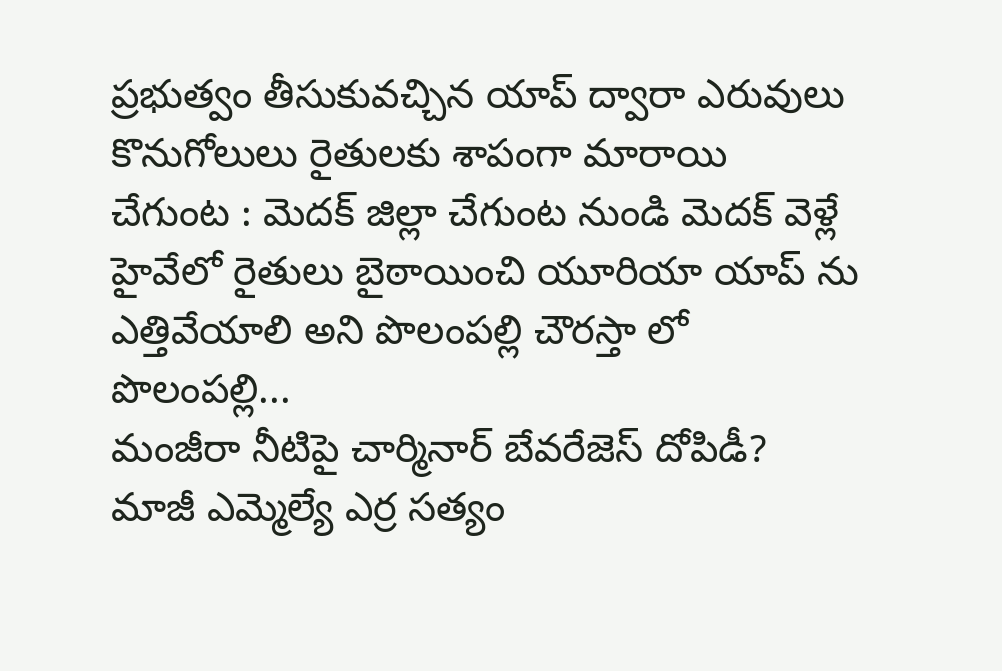ప్రభుత్వం తీసుకువచ్చిన యాప్ ద్వారా ఎరువులు కొనుగోలులు రైతులకు శాపంగా మారాయి
చేగుంట : మెదక్ జిల్లా చేగుంట నుండి మెదక్ వెళ్లే హైవేలో రైతులు బైఠాయించి యూరియా యాప్ ను ఎత్తివేయాలి అని పొలంపల్లి చౌరస్తా లో  పొలంపల్లి...
మంజీరా నీటిపై చార్మినార్‌ బేవరేజెస్‌ దోపిడీ?
మాజీ ఎమ్మెల్యే ఎర్ర సత్యం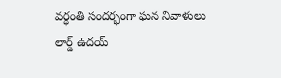వర్ధంతి సందర్భంగా ఘన నివాళులు
లార్డ్ ఉదయ్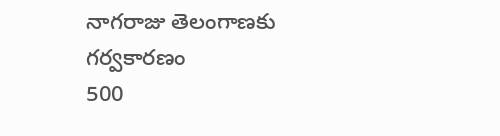నాగరాజు తెలంగాణకు గర్వకారణం
500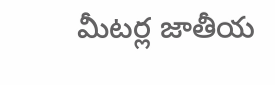మీటర్ల జాతీయ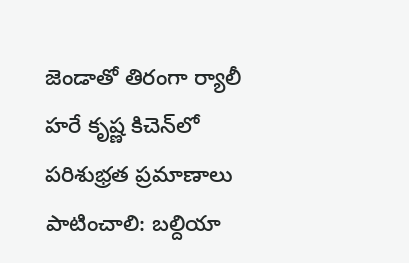జెండాతో తిరంగా ర్యాలీ
హరే కృష్ణ కిచెన్‌లో పరిశుభ్రత ప్రమాణాలు పాటించాలి: బల్దియా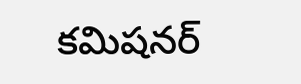కమిషనర్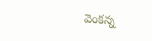వెంకన్న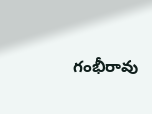గంభీరావు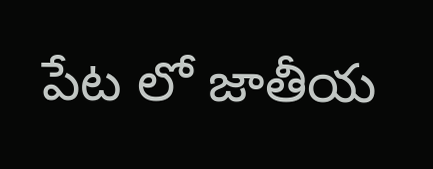పేట లో జాతీయ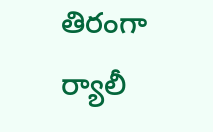తిరంగా ర్యాలీ